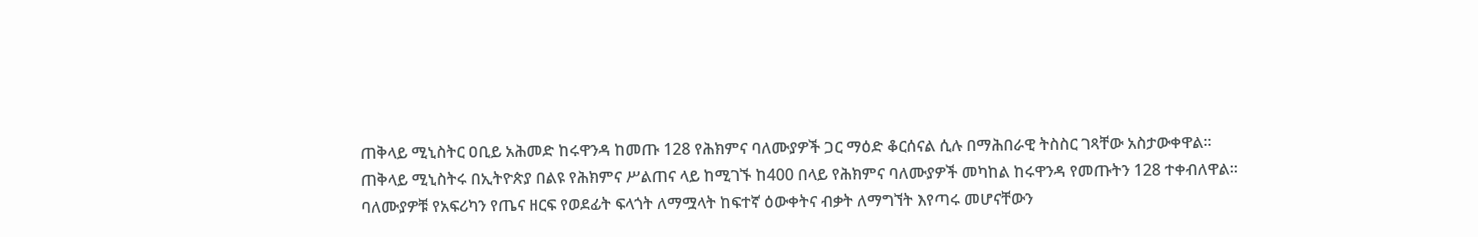ጠቅላይ ሚኒስትር ዐቢይ አሕመድ ከሩዋንዳ ከመጡ 128 የሕክምና ባለሙያዎች ጋር ማዕድ ቆርሰናል ሲሉ በማሕበራዊ ትስስር ገጻቸው አስታውቀዋል።
ጠቅላይ ሚኒስትሩ በኢትዮጵያ በልዩ የሕክምና ሥልጠና ላይ ከሚገኙ ከ400 በላይ የሕክምና ባለሙያዎች መካከል ከሩዋንዳ የመጡትን 128 ተቀብለዋል።
ባለሙያዎቹ የአፍሪካን የጤና ዘርፍ የወደፊት ፍላጎት ለማሟላት ከፍተኛ ዕውቀትና ብቃት ለማግኘት እየጣሩ መሆናቸውን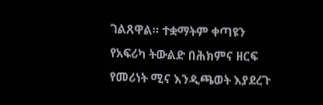ገልጸዋል። ተቋማትም ቀጣዩን የአፍሪካ ትውልድ በሕክምና ዘርፍ የመሪነት ሚና እንዲጫወት እያደረጉ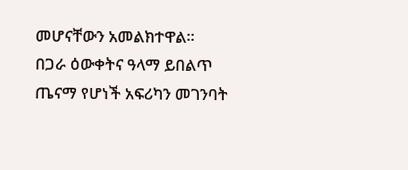መሆናቸውን አመልክተዋል።
በጋራ ዕውቀትና ዓላማ ይበልጥ ጤናማ የሆነች አፍሪካን መገንባት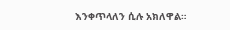እንቀጥላለን ሲሉ አክለዋል።